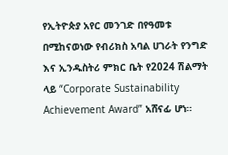የኢትዮጵያ አየር መንገድ በየዓመቱ በሚከናወነው የብሪክስ አባል ሀገራት የንግድ እና ኢንዱስትሪ ምክር ቤት የ2024 ሽልማት ላይ “Corporate Sustainability Achievement Award” አሸናፊ ሆነ።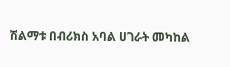ሽልማቱ በብሪክስ አባል ሀገራት መካከል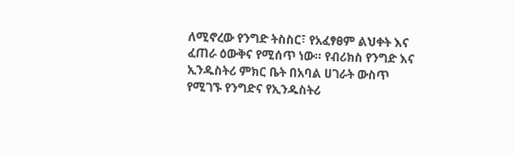ለሚኖረው የንግድ ትስስር፣ የአፈፃፀም ልህቀት እና ፈጠራ ዕውቅና የሚሰጥ ነው። የብሪክስ የንግድ እና ኢንዱስትሪ ምክር ቤት በአባል ሀገራት ውስጥ የሚገኙ የንግድና የኢንዱስትሪ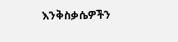እንቅስቃሴዎችን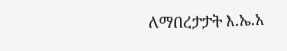ለማበረታታት እ.ኤ.አ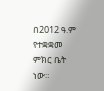በ2012 ዓ.ም የተቋቋመ ምክር ቤት ነው።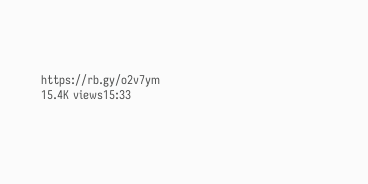https://rb.gy/o2v7ym 15.4K views15:33